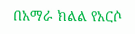በአማራ ክልል የአርሶ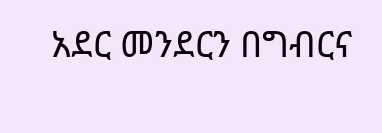አደር መንደርን በግብርና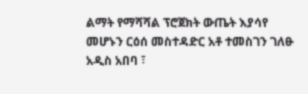ልማት የማሻሻል ፕሮጀክት ውጤት እያሳየ መሆኑን ርዕሰ መስተዳድር አቶ ተመስገን ገለፁ
አዲስ አበባ ፣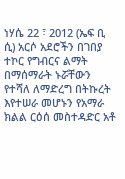ነሃሴ 22 ፣ 2012 (ኤፍ ቢ ሲ) አርሶ አደሮችን በገበያ ተኮር የግብርና ልማት በማሰማራት ኑሯቸውን የተሻለ ለማድረግ በትኩረት እየተሠራ መሆኑን የአማራ ክልል ርዕሰ መስተዳድር አቶ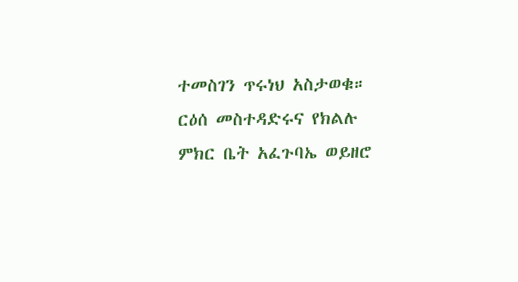ተመስገን ጥሩነህ አስታወቁ።
ርዕሰ መስተዳድሩና የክልሉ ምክር ቤት አፈጉባኤ ወይዘሮ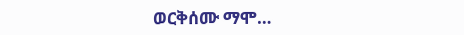ወርቅሰሙ ማሞ…